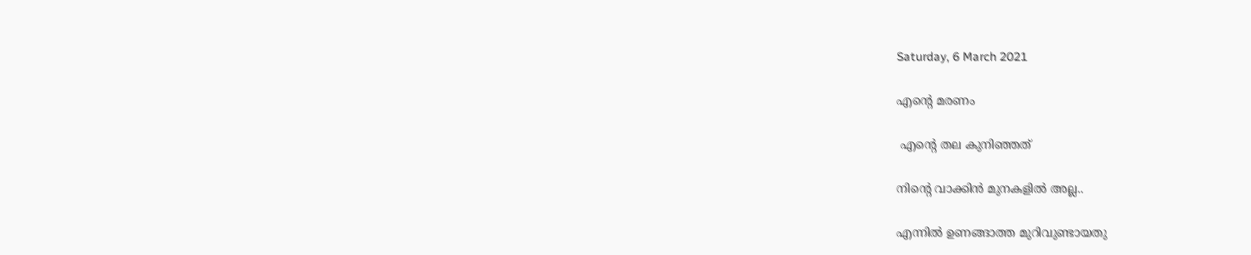Saturday, 6 March 2021

എന്റെ മരണം

 എന്റെ തല കുനിഞ്ഞത്

നിന്റെ വാക്കിൻ മുനകളിൽ അല്ല..

എന്നിൽ ഉണങ്ങാത്ത മുറിവുണ്ടായതു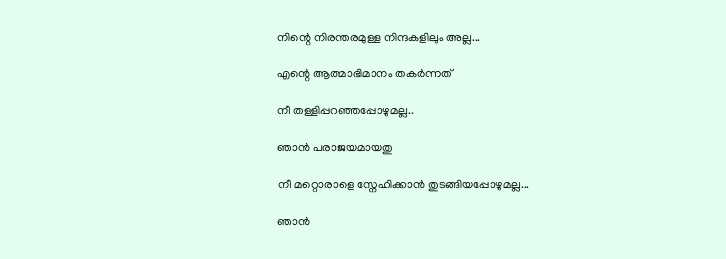നിന്റെ നിരന്തരമുള്ള നിന്ദകളിലും അല്ല...

എന്റെ ആത്മാഭിമാനം തകർന്നത്

നീ തള്ളിപ്പറഞ്ഞപ്പോഴുമല്ല..

ഞാൻ പരാജയമായതു

നീ മറ്റൊരാളെ സ്നേഹിക്കാൻ തുടങ്ങിയപ്പോഴുമല്ല...

ഞാൻ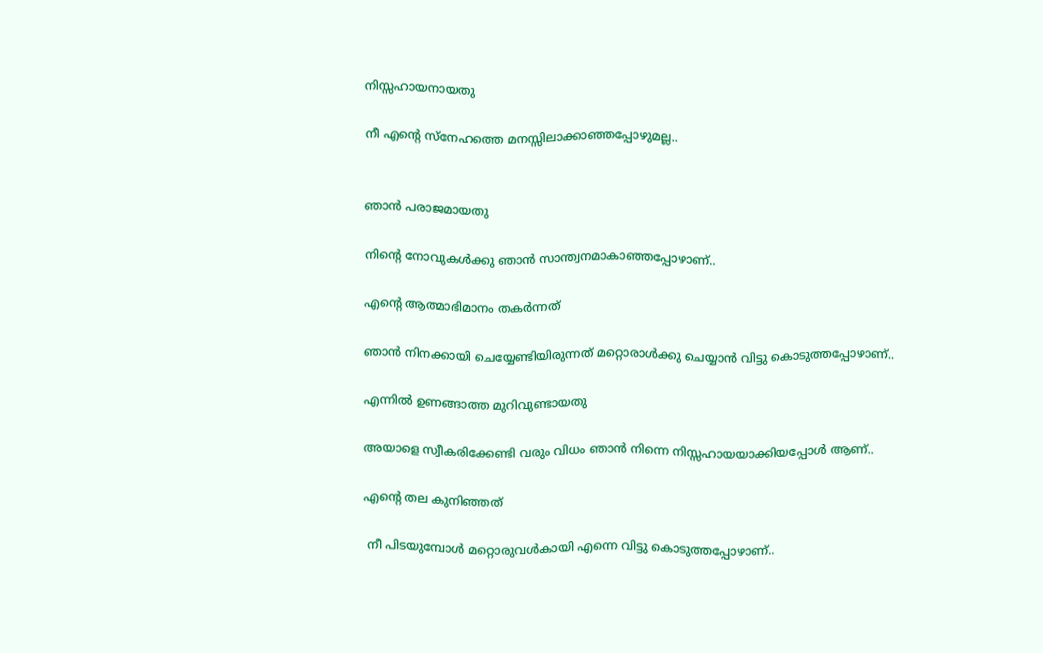നിസ്സഹായനായതു

നീ എന്റെ സ്നേഹത്തെ മനസ്സിലാക്കാഞ്ഞപ്പോഴുമല്ല..


ഞാൻ പരാജമായതു

നിന്റെ നോവുകൾക്കു ഞാൻ സാന്ത്വനമാകാഞ്ഞപ്പോഴാണ്..

എന്റെ ആത്മാഭിമാനം തകർന്നത്

ഞാൻ നിനക്കായി ചെയ്യേണ്ടിയിരുന്നത് മറ്റൊരാൾക്കു ചെയ്യാൻ വിട്ടു കൊടുത്തപ്പോഴാണ്..

എന്നിൽ ഉണങ്ങാത്ത മുറിവുണ്ടായതു

അയാളെ സ്വീകരിക്കേണ്ടി വരും വിധം ഞാൻ നിന്നെ നിസ്സഹായയാക്കിയപ്പോൾ ആണ്..

എന്റെ തല കുനിഞ്ഞത്

 നീ പിടയുമ്പോൾ മറ്റൊരുവൾകായി എന്നെ വിട്ടു കൊടുത്തപ്പോഴാണ്..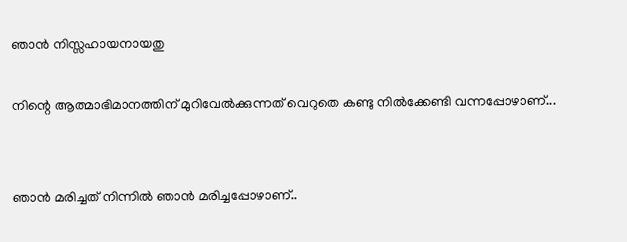ഞാൻ നിസ്സഹായനായതു

നിന്റെ ആത്മാഭിമാനത്തിന് മുറിവേൽക്കുന്നത് വെറുതെ കണ്ടു നിൽക്കേണ്ടി വന്നപ്പോഴാണ്...


ഞാൻ മരിച്ചത് നിന്നിൽ ഞാൻ മരിച്ചപ്പോഴാണ്..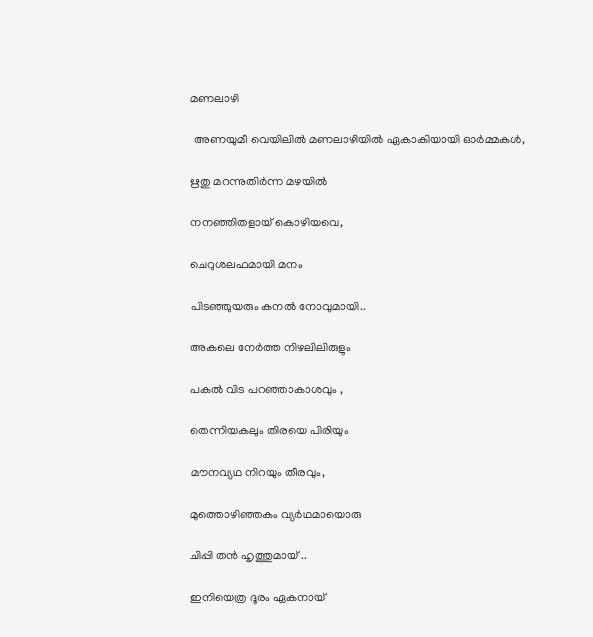മണലാഴി

 അണയുമീ വെയിലിൽ മണലാഴിയിൽ ഏകാകിയായി ഓർമ്മകൾ,

ഋതു മറന്നുതിർന്ന മഴയിൽ

നനഞ്ഞിതളായ് കൊഴിയവെ,

ചെറുശലഫമായി മനം

പിടഞ്ഞുയരും കനൽ നോവുമായി..

അകലെ നേർത്ത നിഴലിലിരുളും

പകൽ വിട പറഞ്ഞാകാശവും ,

തെന്നിയകലും തിരയെ പിരിയും

മൗനവ്യഥ നിറയും തീരവും,

മുത്തൊഴിഞ്ഞകം വ്യർഥമായൊരു

ചിപ്പി തൻ ഹൃത്തുമായ് ..

ഇനിയെത്ര ദൂരം ഏകനായ്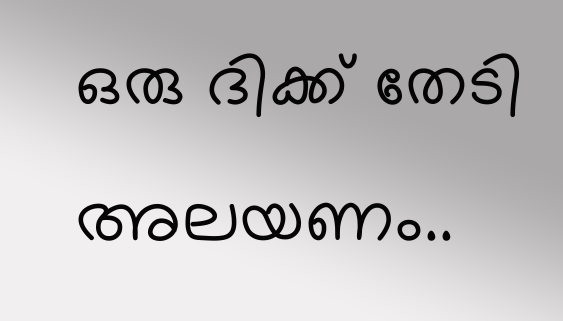ഒരു ദിക്ക് തേടി അലയണം..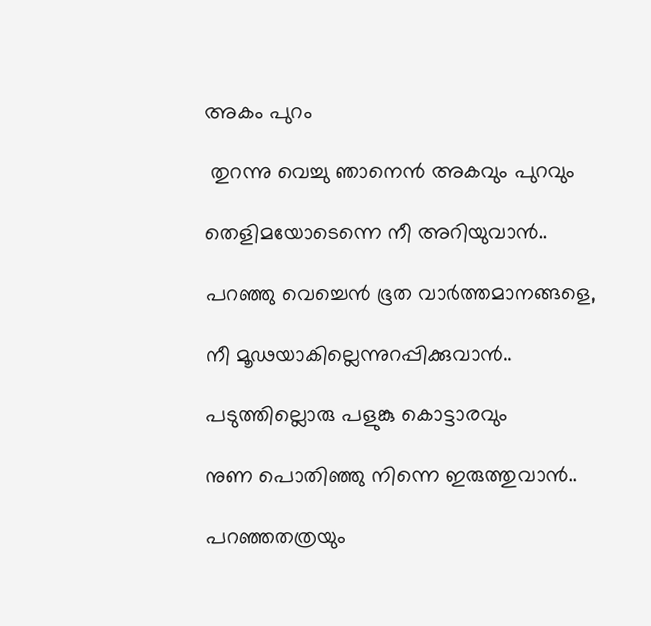അകം പുറം

 തുറന്നു വെച്ചു ഞാനെൻ അകവും പുറവും

തെളിമയോടെന്നെ നീ അറിയുവാൻ..

പറഞ്ഞു വെച്ചെൻ ഭൂത വാർത്തമാനങ്ങളെ,

നീ മൂഢയാകില്ലെന്നുറപ്പിക്കുവാൻ..

പടുത്തില്ലൊരു പളുങ്കു കൊട്ടാരവും

നുണ പൊതിഞ്ഞു നിന്നെ ഇരുത്തുവാൻ..

പറഞ്ഞതത്രയും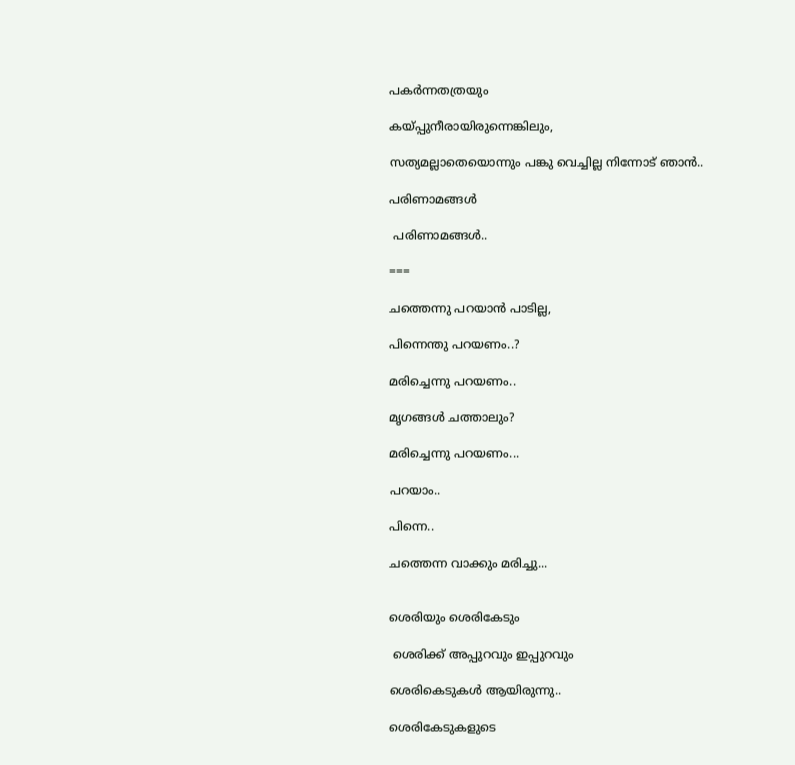പകർന്നതത്രയും

കയ്പ്പുനീരായിരുന്നെങ്കിലും,

സത്യമല്ലാതെയൊന്നും പങ്കു വെച്ചില്ല നിന്നോട് ഞാൻ..

പരിണാമങ്ങൾ

 പരിണാമങ്ങൾ..

===

ചത്തെന്നു പറയാൻ പാടില്ല,

പിന്നെന്തു പറയണം..?

മരിച്ചെന്നു പറയണം..

മൃഗങ്ങൾ ചത്താലും?

മരിച്ചെന്നു പറയണം...

പറയാം..

പിന്നെ..

ചത്തെന്ന വാക്കും മരിച്ചു...


ശെരിയും ശെരികേടും

 ശെരിക്ക് അപ്പുറവും ഇപ്പുറവും

ശെരികെടുകൾ ആയിരുന്നു..

ശെരികേടുകളുടെ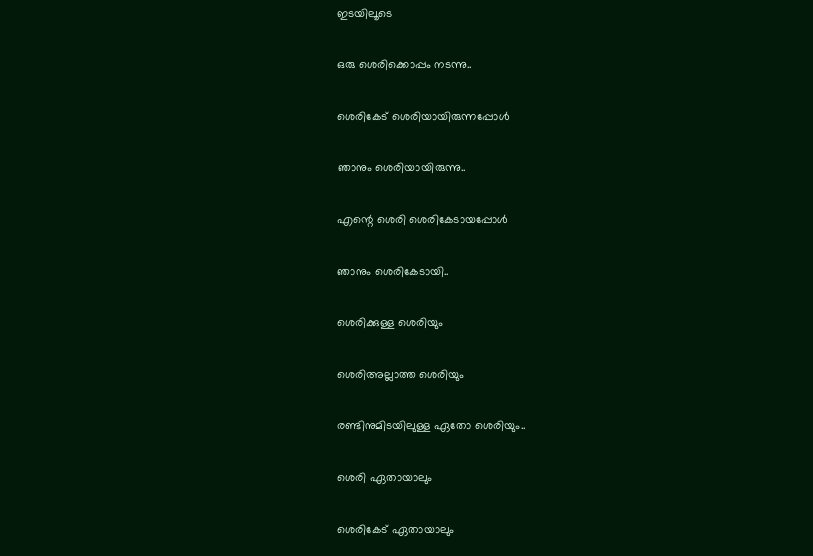ഇടയിലൂടെ

ഒരു ശെരിക്കൊപ്പം നടന്നു..

ശെരികേട് ശെരിയായിരുന്നപ്പോൾ

ഞാനും ശെരിയായിരുന്നു..

എന്റെ ശെരി ശെരികേടായപ്പോൾ

ഞാനും ശെരികേടായി..

ശെരിക്കുള്ള ശെരിയും

ശെരിഅല്ലാത്ത ശെരിയും

രണ്ടിനുമിടയിലുള്ള ഏതോ ശെരിയും..

ശെരി ഏതായാലും

ശെരികേട് ഏതായാലും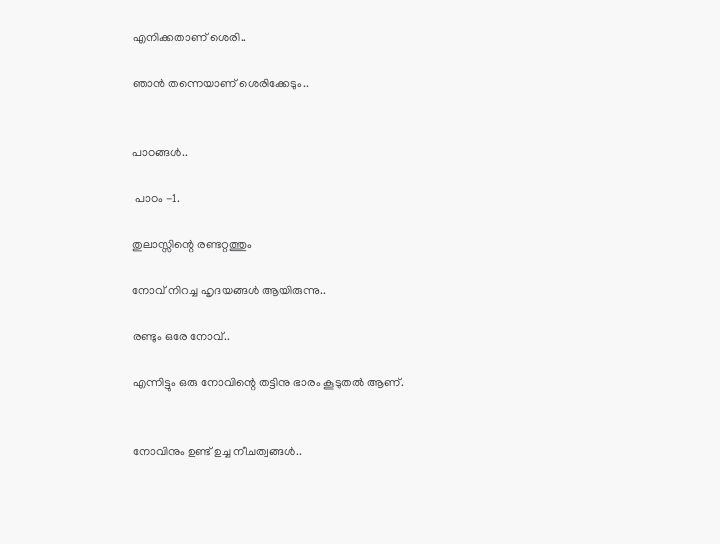എനിക്കതാണ് ശെരി..

ഞാൻ തന്നെയാണ് ശെരിക്കേടും..


പാഠങ്ങൾ..

 പാഠം -1.

തുലാസ്സിന്റെ രണ്ടറ്റത്തും

നോവ് നിറച്ച ഹൃദയങ്ങൾ ആയിരുന്നു..

രണ്ടും ഒരേ നോവ്..

എന്നിട്ടും ഒരു നോവിന്റെ തട്ടിനു ഭാരം കൂടുതൽ ആണ്.


നോവിനും ഉണ്ട് ഉച്ച നീചത്വങ്ങൾ..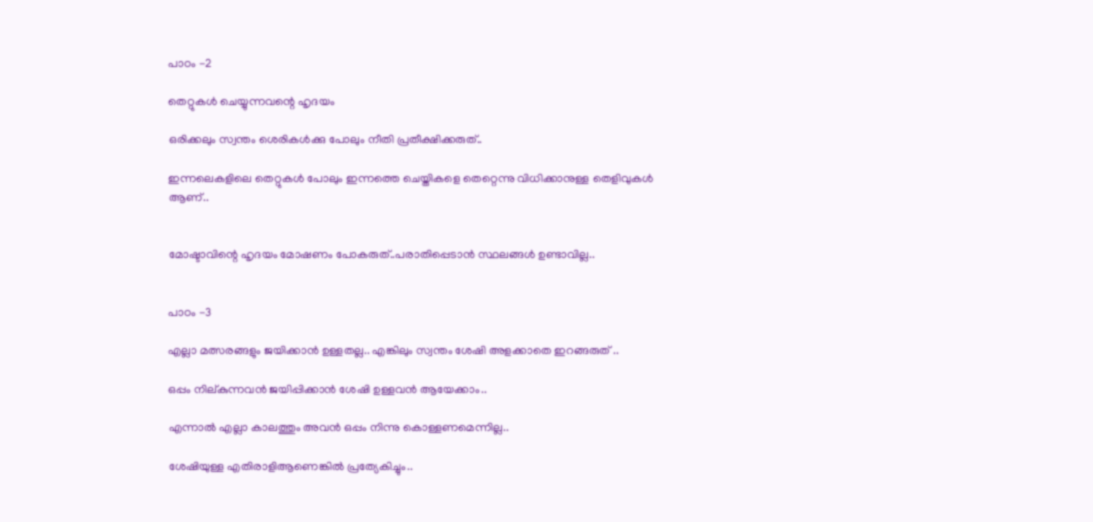പാഠം -2

തെറ്റുകൾ ചെയ്യുന്നവന്റെ ഹൃദയം

ഒരിക്കലും സ്വന്തം ശെരികൾക്കു പോലും നീതി പ്രതീക്ഷിക്കരുത്..

ഇന്നലെകളിലെ തെറ്റുകൾ പോലും ഇന്നത്തെ ചെയ്തികളെ തെറ്റെന്നു വിധിക്കാനുള്ള തെളിവുകൾ ആണ്..


മോഷ്ടാവിന്റെ ഹൃദയം മോഷണം പോകരുത്..പരാതിപ്പെടാൻ സ്ഥലങ്ങൾ ഉണ്ടാവില്ല..


പാഠം -3

എല്ലാ മത്സരങ്ങളും ജയിക്കാൻ ഉള്ളതല്ല.. എങ്കിലും സ്വന്തം ശേഷി അളക്കാതെ ഇറങ്ങരുത് ..

ഒപ്പം നില്കുന്നവൻ ജയിപ്പിക്കാൻ ശേഷി ഉള്ളവൻ ആയേക്കാം..

എന്നാൽ എല്ലാ കാലത്തും അവൻ ഒപ്പം നിന്നു കൊള്ളണമെന്നില്ല..

ശേഷിയുള്ള എതിരാളിആണെങ്കിൽ പ്രത്യേകിച്ചും..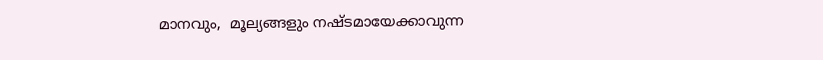മാനവും,  മൂല്യങ്ങളും നഷ്ടമായേക്കാവുന്ന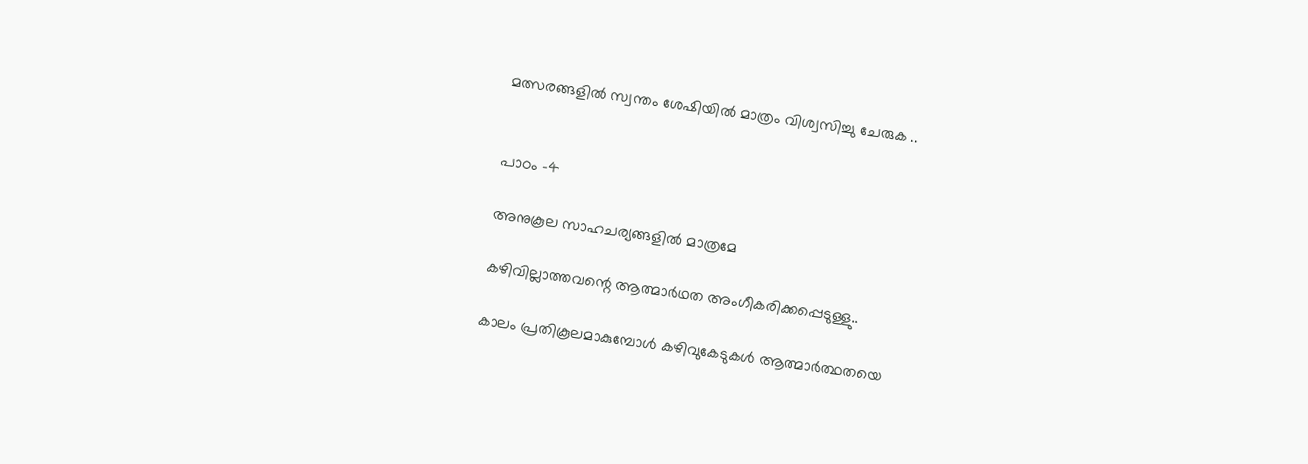മത്സരങ്ങളിൽ സ്വന്തം ശേഷിയിൽ മാത്രം വിശ്വസിച്ചു ചേരുക ..


പാഠം -4

അനുകൂല സാഹചര്യങ്ങളിൽ മാത്രമേ

കഴിവില്ലാത്തവന്റെ ആത്മാർഥത അംഗീകരിക്കപ്പെടുള്ളു..

കാലം പ്രതികൂലമാകുമ്പോൾ കഴിവുകേടുകൾ ആത്മാർത്ഥതയെ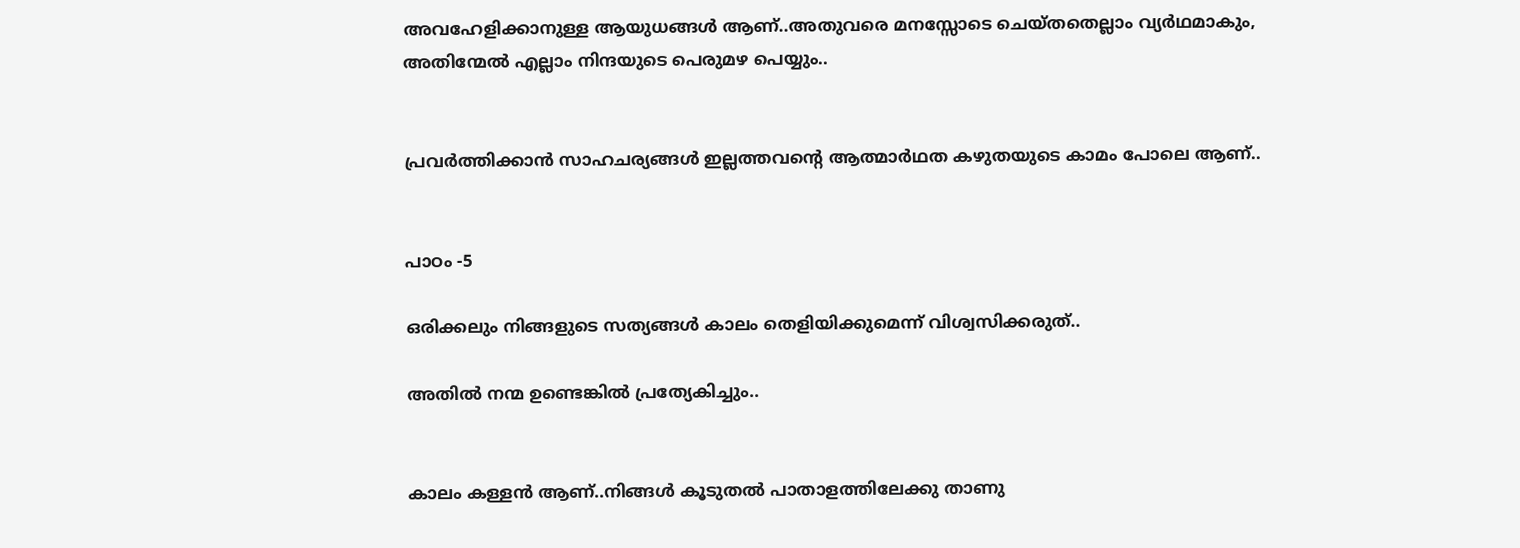അവഹേളിക്കാനുള്ള ആയുധങ്ങൾ ആണ്..അതുവരെ മനസ്സോടെ ചെയ്തതെല്ലാം വ്യർഥമാകും, അതിന്മേൽ എല്ലാം നിന്ദയുടെ പെരുമഴ പെയ്യും..


പ്രവർത്തിക്കാൻ സാഹചര്യങ്ങൾ ഇല്ലത്തവന്റെ ആത്മാർഥത കഴുതയുടെ കാമം പോലെ ആണ്..


പാഠം -5

ഒരിക്കലും നിങ്ങളുടെ സത്യങ്ങൾ കാലം തെളിയിക്കുമെന്ന് വിശ്വസിക്കരുത്..

അതിൽ നന്മ ഉണ്ടെങ്കിൽ പ്രത്യേകിച്ചും..


കാലം കള്ളൻ ആണ്..നിങ്ങൾ കൂടുതൽ പാതാളത്തിലേക്കു താണു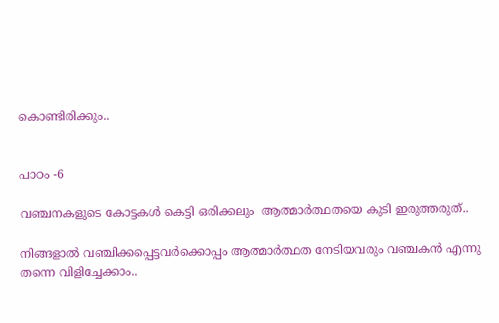കൊണ്ടിരിക്കും..


പാഠം -6

വഞ്ചനകളുടെ കോട്ടകൾ കെട്ടി ഒരിക്കലും  ആത്മാർത്ഥതയെ കുടി ഇരുത്തരുത്..

നിങ്ങളാൽ വഞ്ചിക്കപ്പെട്ടവർക്കൊപ്പം ആത്മാർത്ഥത നേടിയവരും വഞ്ചകൻ എന്നു തന്നെ വിളിച്ചേക്കാം..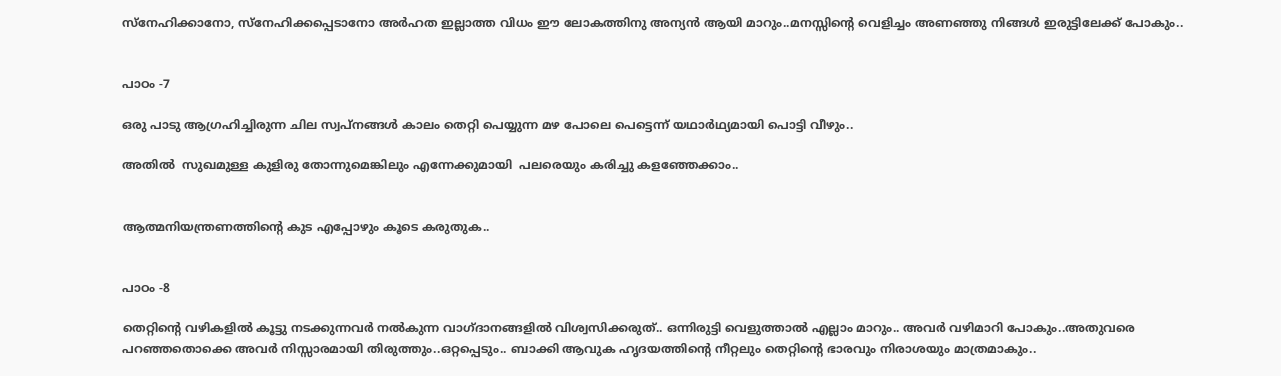സ്നേഹിക്കാനോ, സ്നേഹിക്കപ്പെടാനോ അർഹത ഇല്ലാത്ത വിധം ഈ ലോകത്തിനു അന്യൻ ആയി മാറും..മനസ്സിന്റെ വെളിച്ചം അണഞ്ഞു നിങ്ങൾ ഇരുട്ടിലേക്ക് പോകും..


പാഠം -7

ഒരു പാടു ആഗ്രഹിച്ചിരുന്ന ചില സ്വപ്‌നങ്ങൾ കാലം തെറ്റി പെയ്യുന്ന മഴ പോലെ പെട്ടെന്ന് യഥാർഥ്യമായി പൊട്ടി വീഴും..

അതിൽ  സുഖമുള്ള കുളിരു തോന്നുമെങ്കിലും എന്നേക്കുമായി  പലരെയും കരിച്ചു കളഞ്ഞേക്കാം..


ആത്മനിയന്ത്രണത്തിന്റെ കുട എപ്പോഴും കൂടെ കരുതുക..


പാഠം -8

തെറ്റിന്റെ വഴികളിൽ കൂട്ടു നടക്കുന്നവർ നൽകുന്ന വാഗ്ദാനങ്ങളിൽ വിശ്വസിക്കരുത്.. ഒന്നിരുട്ടി വെളുത്താൽ എല്ലാം മാറും.. അവർ വഴിമാറി പോകും..അതുവരെ പറഞ്ഞതൊക്കെ അവർ നിസ്സാരമായി തിരുത്തും..ഒറ്റപ്പെടും.. ബാക്കി ആവുക ഹൃദയത്തിന്റെ നീറ്റലും തെറ്റിന്റെ ഭാരവും നിരാശയും മാത്രമാകും..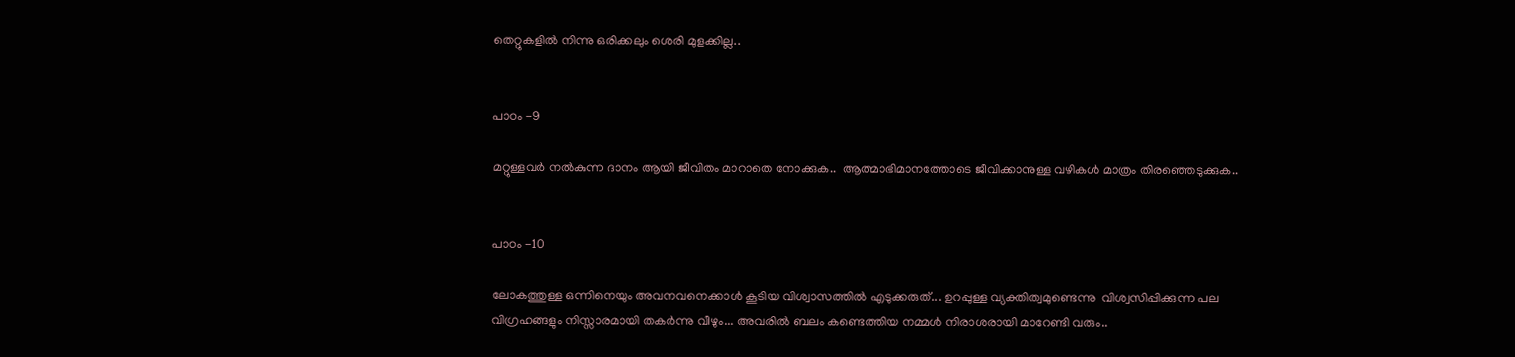തെറ്റുകളിൽ നിന്നു ഒരിക്കലും ശെരി മുളക്കില്ല..


പാഠം -9

മറ്റുള്ളവർ നൽകുന്ന ദാനം ആയി ജീവിതം മാറാതെ നോക്കുക..  ആത്മാഭിമാനത്തോടെ ജീവിക്കാനുള്ള വഴികൾ മാത്രം തിരഞ്ഞെടുക്കുക..


പാഠം -10

ലോകത്തുള്ള ഒന്നിനെയും അവനവനെക്കാൾ കൂടിയ വിശ്വാസത്തിൽ എടുക്കരുത്... ഉറപ്പുള്ള വ്യക്തിത്വമുണ്ടെന്നു  വിശ്വസിപ്പിക്കുന്ന പല വിഗ്രഹങ്ങളും നിസ്സാരമായി തകർന്നു വീഴും... അവരിൽ ബലം കണ്ടെത്തിയ നമ്മൾ നിരാശരായി മാറേണ്ടി വരും..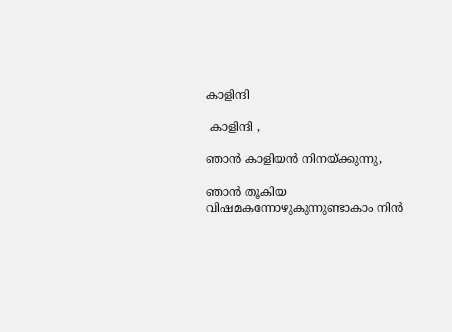കാളിന്ദി

 കാളിന്ദി ,

ഞാൻ കാളിയൻ നിനയ്ക്കുന്നു,

ഞാൻ തൂകിയ വിഷമകന്നോഴുകുന്നുണ്ടാകാം നിൻ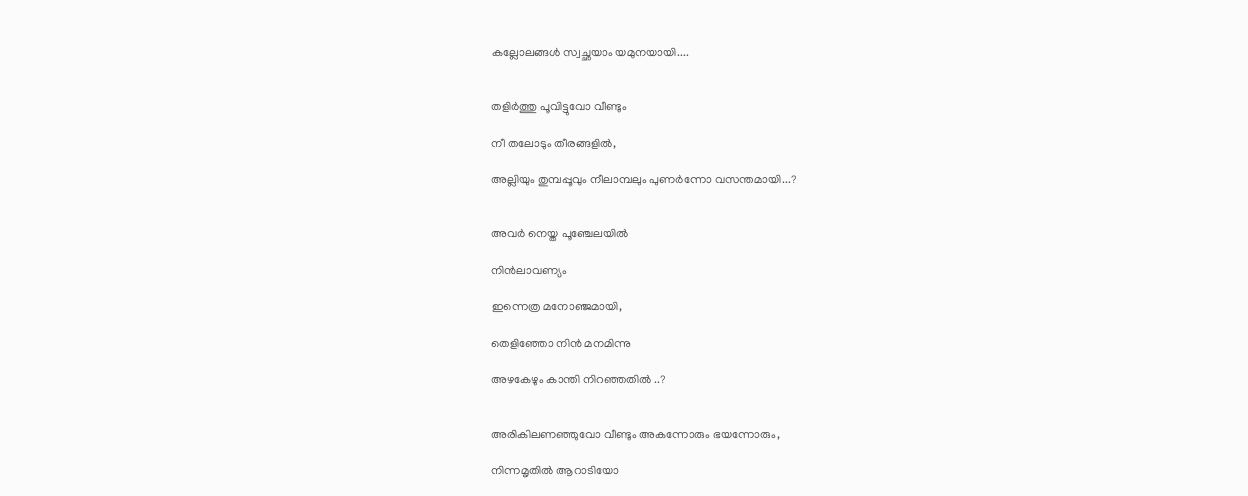കല്ലോലങ്ങൾ സ്വച്ഛയാം യമുനയായി....


തളിർത്തു പൂവിട്ടുവോ വീണ്ടും

നീ തലോടും തീരങ്ങളിൽ,

അല്ലിയും തുമ്പപ്പൂവും നീലാമ്പലും പുണർന്നോ വസന്തമായി...?


അവർ നെയ്ത പൂഞ്ചേലയിൽ

നിൻലാവണ്യം

ഇന്നെത്ര മനോഞ്ജമായി,

തെളിഞ്ഞോ നിൻ മനമിന്നു

അഴകേഴും കാന്തി നിറഞ്ഞതിൽ ..?


അരികിലണഞ്ഞുവോ വീണ്ടും അകന്നോരും ഭയന്നോരും,

നിന്നമൃതിൽ ആറാടിയോ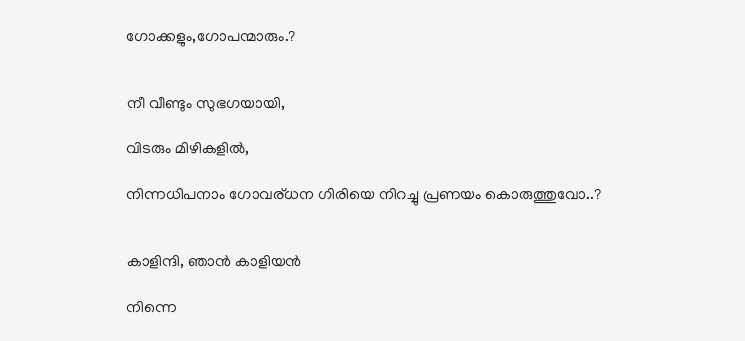ഗോക്കളും,ഗോപന്മാരും.?


നീ വീണ്ടും സുഭഗയായി,

വിടരും മിഴികളിൽ,

നിന്നധിപനാം ഗോവര്ധന ഗിരിയെ നിറച്ചു പ്രണയം കൊരുത്തുവോ..?


കാളിന്ദി, ഞാൻ കാളിയൻ

നിന്നെ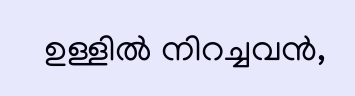ഉള്ളിൽ നിറച്ചവൻ,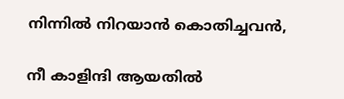നിന്നിൽ നിറയാൻ കൊതിച്ചവൻ,

നീ കാളിന്ദി ആയതിൽ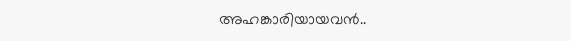അഹങ്കാരിയായവൻ..